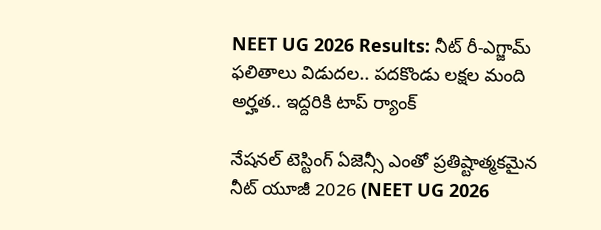NEET UG 2026 Results: నీట్ రీ-ఎగ్జామ్ ఫలితాలు విడుదల.. పదకొండు లక్షల మంది అర్హత.. ఇద్దరికి టాప్ ర్యాంక్

నేషనల్ టెస్టింగ్ ఏజెన్సీ ఎంతో ప్రతిష్టాత్మకమైన నీట్ యూజీ 2026 (NEET UG 2026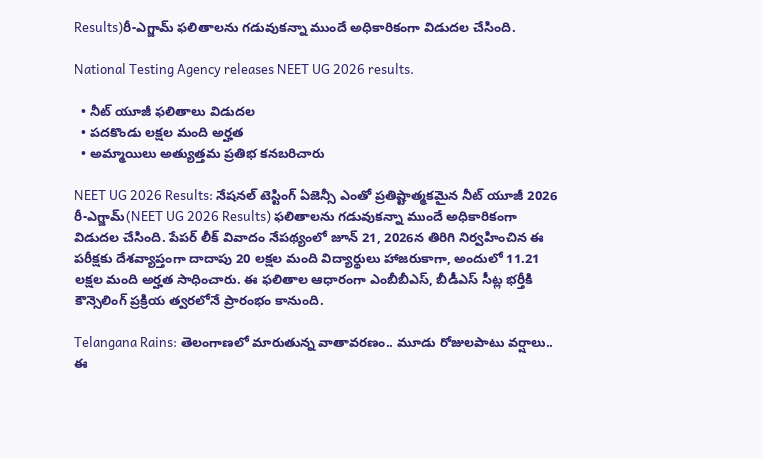Results)రీ-ఎగ్జామ్ ఫలితాలను గడువుకన్నా ముందే అధికారికంగా విడుదల చేసింది.

National Testing Agency releases NEET UG 2026 results.

  • నీట్ యూజీ ఫలితాలు విడుదల
  • పదకొండు లక్షల మంది అర్హత
  • అమ్మాయిలు అత్యుత్తమ ప్రతిభ కనబరిచారు

NEET UG 2026 Results: నేషనల్ టెస్టింగ్ ఏజెన్సీ ఎంతో ప్రతిష్టాత్మకమైన నీట్ యూజీ 2026 రీ-ఎగ్జామ్(NEET UG 2026 Results) ఫలితాలను గడువుకన్నా ముందే అధికారికంగా విడుదల చేసింది. పేపర్ లీక్ వివాదం నేపథ్యంలో జూన్ 21, 2026న తిరిగి నిర్వహించిన ఈ పరీక్షకు దేశవ్యాప్తంగా దాదాపు 20 లక్షల మంది విద్యార్థులు హాజరుకాగా, అందులో 11.21 లక్షల మంది అర్హత సాధించారు. ఈ ఫలితాల ఆధారంగా ఎంబీబీఎస్, బీడీఎస్ సీట్ల భర్తీకి కౌన్సెలింగ్ ప్రక్రియ త్వరలోనే ప్రారంభం కానుంది.

Telangana Rains: తెలంగాణలో మారుతున్న వాతావరణం.. మూడు రోజులపాటు వర్షాలు.. ఈ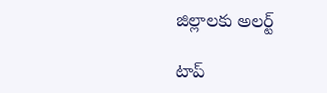జిల్లాలకు అలర్ట్

టాప్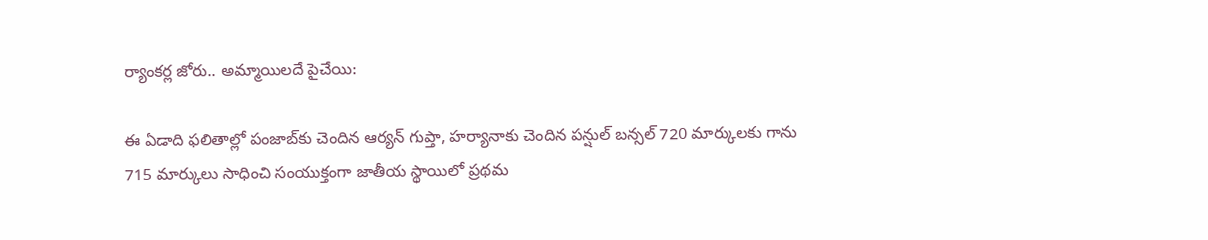ర్యాంకర్ల జోరు.. అమ్మాయిలదే పైచేయి:

ఈ ఏడాది ఫలితాల్లో పంజాబ్‌కు చెందిన ఆర్యన్ గుప్తా, హర్యానాకు చెందిన పన్షుల్ బన్సల్ 720 మార్కులకు గాను 715 మార్కులు సాధించి సంయుక్తంగా జాతీయ స్థాయిలో ప్రథమ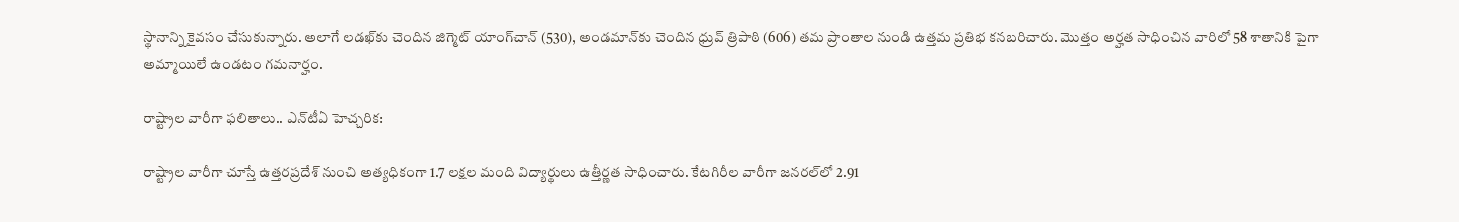స్థానాన్ని కైవసం చేసుకున్నారు. అలాగే లడఖ్‌కు చెందిన జిగ్మెట్ యాంగ్‌చాన్ (530), అండమాన్‌కు చెందిన ధ్రువ్ త్రిపాఠి (606) తమ ప్రాంతాల నుండి ఉత్తమ ప్రతిభ కనబరిచారు. మొత్తం అర్హత సాధించిన వారిలో 58 శాతానికి పైగా అమ్మాయిలే ఉండటం గమనార్హం.

రాష్ట్రాల వారీగా ఫలితాలు.. ఎన్‌టీఏ హెచ్చరిక:

రాష్ట్రాల వారీగా చూస్తే ఉత్తరప్రదేశ్‌ నుంచి అత్యధికంగా 1.7 లక్షల మంది విద్యార్థులు ఉత్తీర్ణత సాధించారు. కేటగిరీల వారీగా జనరల్‌లో 2.91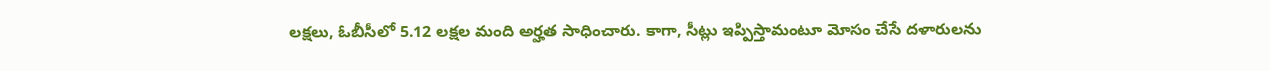లక్షలు, ఓబీసీలో 5.12 లక్షల మంది అర్హత సాధించారు. కాగా, సీట్లు ఇప్పిస్తామంటూ మోసం చేసే దళారులను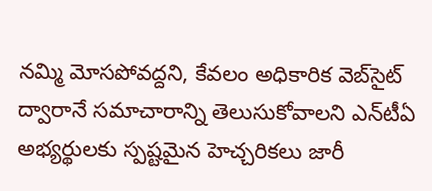నమ్మి మోసపోవద్దని, కేవలం అధికారిక వెబ్‌సైట్ ద్వారానే సమాచారాన్ని తెలుసుకోవాలని ఎన్‌టీఏ అభ్యర్థులకు స్పష్టమైన హెచ్చరికలు జారీ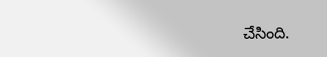చేసింది.